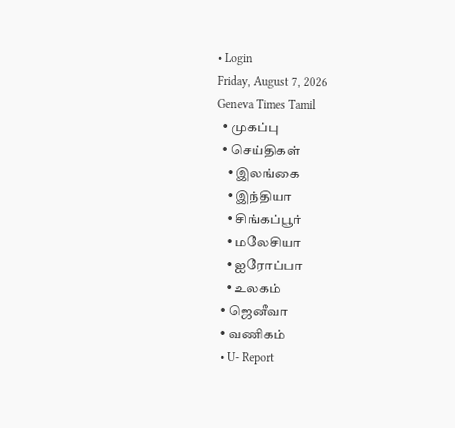• Login
Friday, August 7, 2026
Geneva Times Tamil
  • முகப்பு
  • செய்திகள்
    • இலங்கை
    • இந்தியா
    • சிங்கப்பூர்
    • மலேசியா
    • ஐரோப்பா
    • உலகம்
  • ஜெனீவா
  • வணிகம்
  • U- Report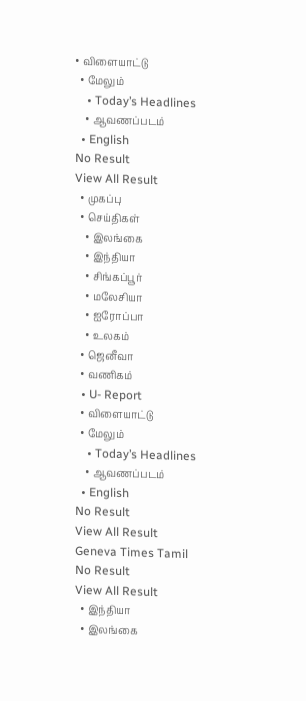• விளையாட்டு
  • மேலும்
    • Today’s Headlines
    • ஆவணப்படம்
  • English
No Result
View All Result
  • முகப்பு
  • செய்திகள்
    • இலங்கை
    • இந்தியா
    • சிங்கப்பூர்
    • மலேசியா
    • ஐரோப்பா
    • உலகம்
  • ஜெனீவா
  • வணிகம்
  • U- Report
  • விளையாட்டு
  • மேலும்
    • Today’s Headlines
    • ஆவணப்படம்
  • English
No Result
View All Result
Geneva Times Tamil
No Result
View All Result
  • இந்தியா
  • இலங்கை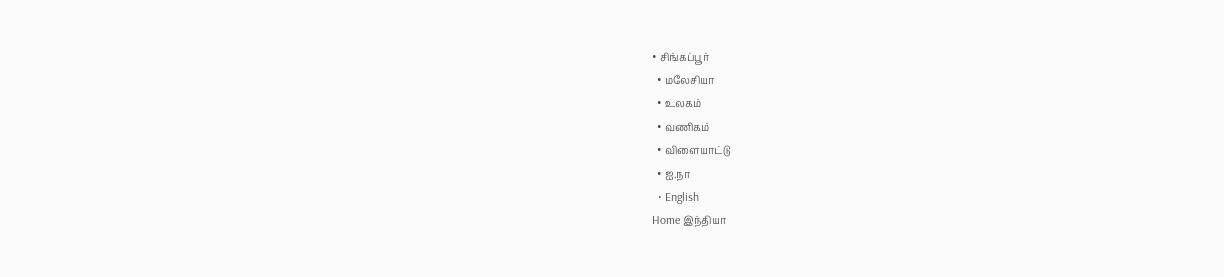• சிங்கப்பூர்
  • மலேசியா
  • உலகம்
  • வணிகம்
  • விளையாட்டு
  • ஐ.நா
  • English
Home இந்தியா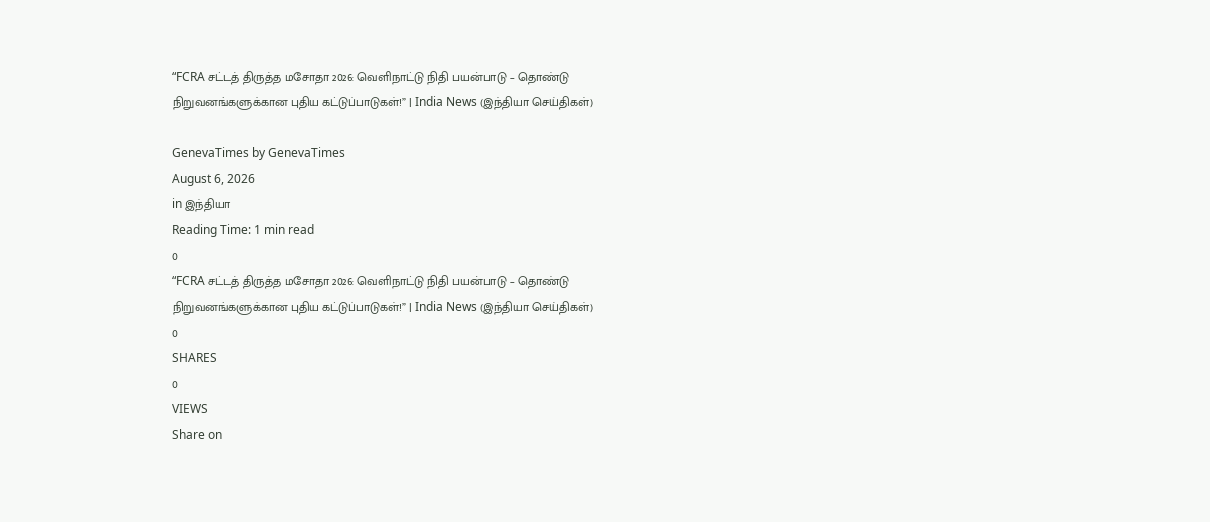“FCRA சட்டத் திருத்த மசோதா 2026: வெளிநாட்டு நிதி பயன்பாடு – தொண்டு நிறுவனங்களுக்கான புதிய கட்டுப்பாடுகள்!” | India News (இந்தியா செய்திகள்)

GenevaTimes by GenevaTimes
August 6, 2026
in இந்தியா
Reading Time: 1 min read
0
“FCRA சட்டத் திருத்த மசோதா 2026: வெளிநாட்டு நிதி பயன்பாடு – தொண்டு நிறுவனங்களுக்கான புதிய கட்டுப்பாடுகள்!” | India News (இந்தியா செய்திகள்)
0
SHARES
0
VIEWS
Share on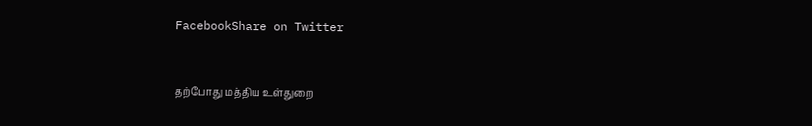FacebookShare on Twitter


தற்போது மத்திய உள்துறை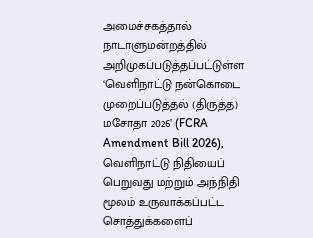அமைச்சகத்தால் நாடாளுமன்றத்தில் அறிமுகப்படுத்தப்பட்டுள்ள ‘வெளிநாட்டு நன்கொடை முறைப்படுத்தல் (திருத்த) மசோதா 2026’ (FCRA Amendment Bill 2026), வெளிநாட்டு நிதியைப் பெறுவது மற்றும் அந்நிதி மூலம் உருவாக்கப்பட்ட சொத்துக்களைப்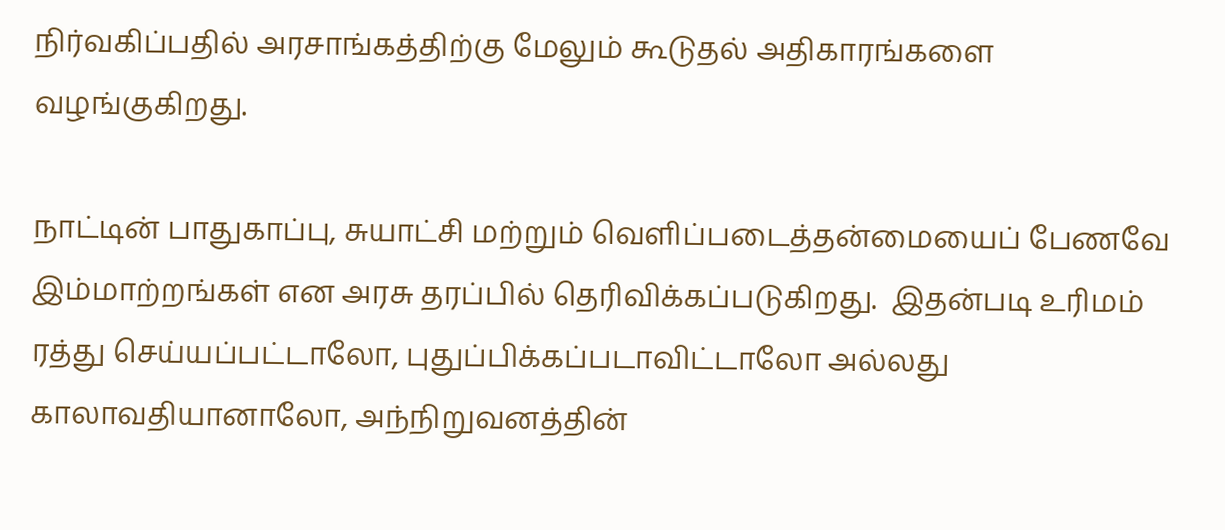நிர்வகிப்பதில் அரசாங்கத்திற்கு மேலும் கூடுதல் அதிகாரங்களை வழங்குகிறது.

நாட்டின் பாதுகாப்பு, சுயாட்சி மற்றும் வெளிப்படைத்தன்மையைப் பேணவே இம்மாற்றங்கள் என அரசு தரப்பில் தெரிவிக்கப்படுகிறது.  இதன்படி உரிமம் ரத்து செய்யப்பட்டாலோ, புதுப்பிக்கப்படாவிட்டாலோ அல்லது காலாவதியானாலோ, அந்நிறுவனத்தின்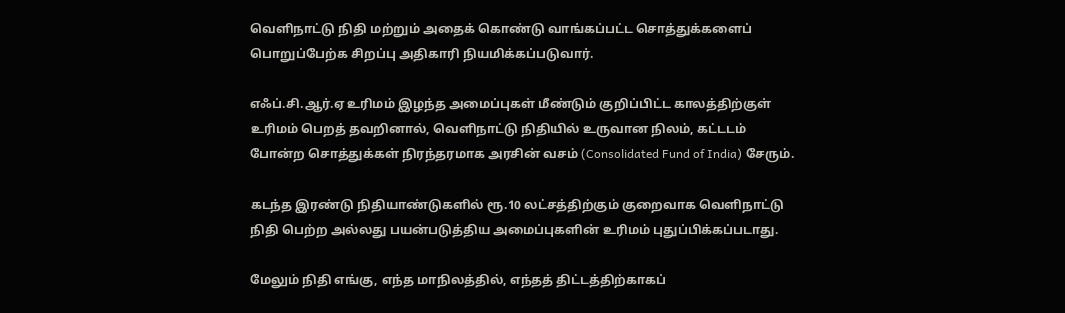வெளிநாட்டு நிதி மற்றும் அதைக் கொண்டு வாங்கப்பட்ட சொத்துக்களைப் பொறுப்பேற்க சிறப்பு அதிகாரி நியமிக்கப்படுவார்.

எஃப்.சி.ஆர்.ஏ உரிமம் இழந்த அமைப்புகள் மீண்டும் குறிப்பிட்ட காலத்திற்குள் உரிமம் பெறத் தவறினால், வெளிநாட்டு நிதியில் உருவான நிலம், கட்டடம் போன்ற சொத்துக்கள் நிரந்தரமாக அரசின் வசம் (Consolidated Fund of India) சேரும்.

கடந்த இரண்டு நிதியாண்டுகளில் ரூ.10 லட்சத்திற்கும் குறைவாக வெளிநாட்டு நிதி பெற்ற அல்லது பயன்படுத்திய அமைப்புகளின் உரிமம் புதுப்பிக்கப்படாது.

மேலும் நிதி எங்கு, எந்த மாநிலத்தில், எந்தத் திட்டத்திற்காகப்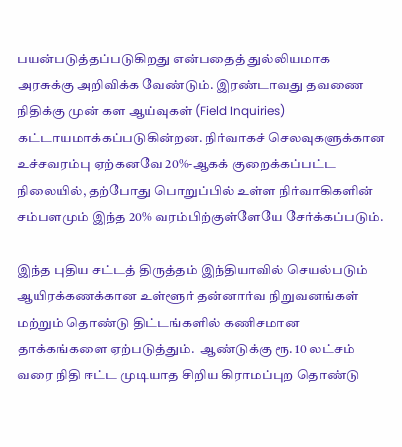பயன்படுத்தப்படுகிறது என்பதைத் துல்லியமாக அரசுக்கு அறிவிக்க வேண்டும். இரண்டாவது தவணை நிதிக்கு முன் கள ஆய்வுகள் (Field Inquiries) கட்டாயமாக்கப்படுகின்றன. நிர்வாகச் செலவுகளுக்கான உச்சவரம்பு ஏற்கனவே 20%-ஆகக் குறைக்கப்பட்ட நிலையில், தற்போது பொறுப்பில் உள்ள நிர்வாகிகளின் சம்பளமும் இந்த 20% வரம்பிற்குள்ளேயே சேர்க்கப்படும்.

இந்த புதிய சட்டத் திருத்தம் இந்தியாவில் செயல்படும் ஆயிரக்கணக்கான உள்ளூர் தன்னார்வ நிறுவனங்கள் மற்றும் தொண்டு திட்டங்களில் கணிசமான தாக்கங்களை ஏற்படுத்தும்.  ஆண்டுக்கு ரூ. 10 லட்சம் வரை நிதி ஈட்ட முடியாத சிறிய கிராமப்புற தொண்டு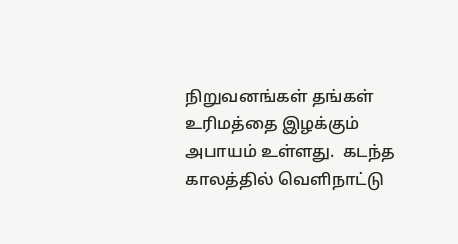நிறுவனங்கள் தங்கள் உரிமத்தை இழக்கும் அபாயம் உள்ளது.  கடந்த காலத்தில் வெளிநாட்டு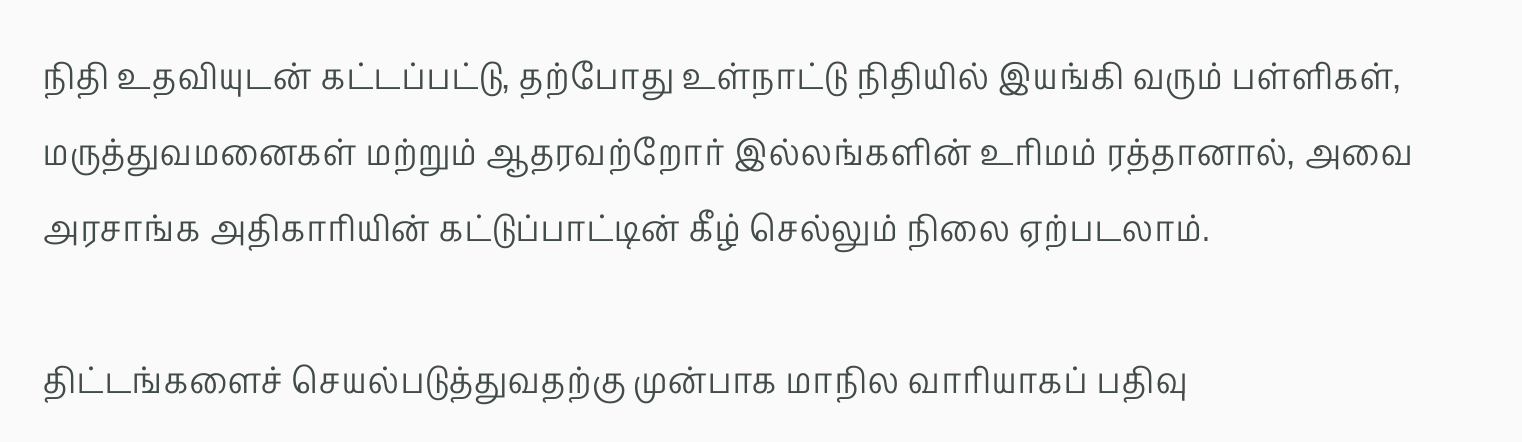நிதி உதவியுடன் கட்டப்பட்டு, தற்போது உள்நாட்டு நிதியில் இயங்கி வரும் பள்ளிகள், மருத்துவமனைகள் மற்றும் ஆதரவற்றோர் இல்லங்களின் உரிமம் ரத்தானால், அவை அரசாங்க அதிகாரியின் கட்டுப்பாட்டின் கீழ் செல்லும் நிலை ஏற்படலாம்.

திட்டங்களைச் செயல்படுத்துவதற்கு முன்பாக மாநில வாரியாகப் பதிவு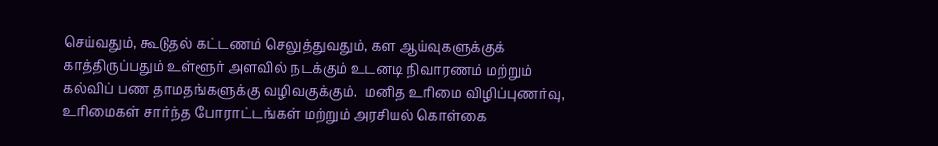செய்வதும், கூடுதல் கட்டணம் செலுத்துவதும், கள ஆய்வுகளுக்குக் காத்திருப்பதும் உள்ளூர் அளவில் நடக்கும் உடனடி நிவாரணம் மற்றும் கல்விப் பண தாமதங்களுக்கு வழிவகுக்கும்.  மனித உரிமை விழிப்புணர்வு, உரிமைகள் சார்ந்த போராட்டங்கள் மற்றும் அரசியல் கொள்கை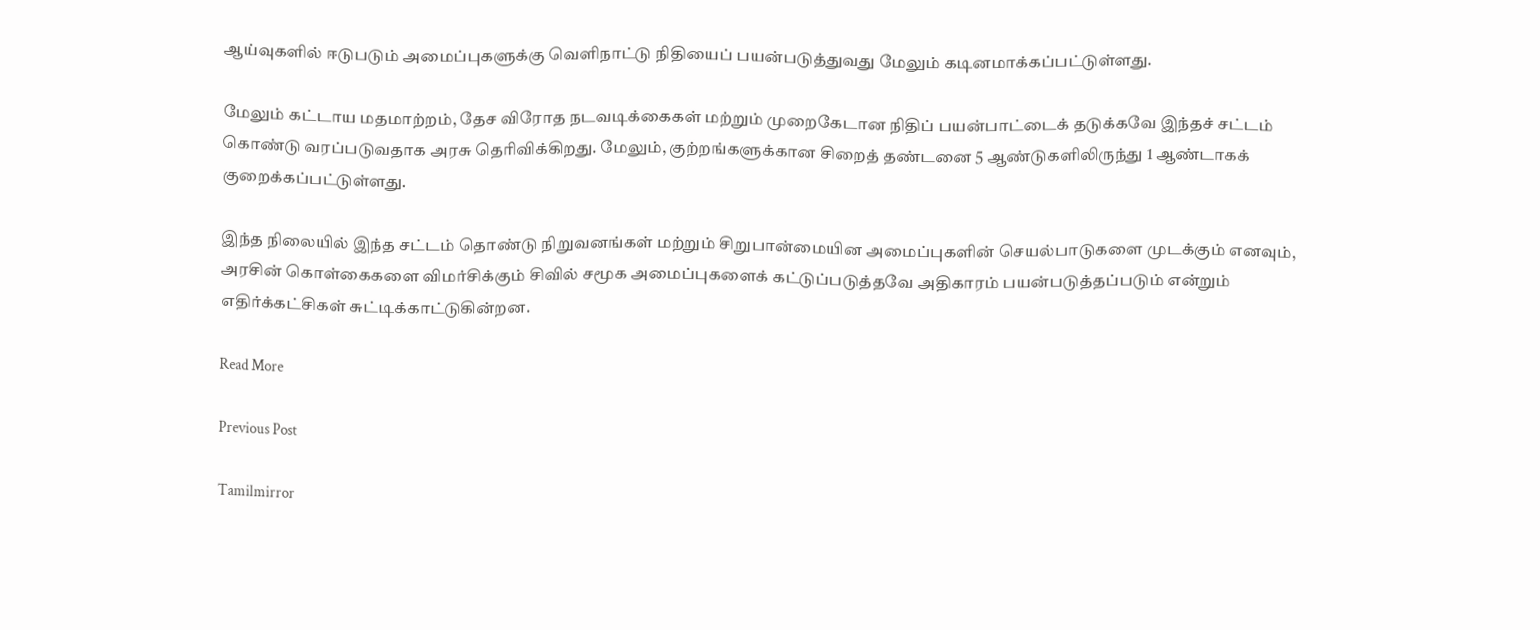ஆய்வுகளில் ஈடுபடும் அமைப்புகளுக்கு வெளிநாட்டு நிதியைப் பயன்படுத்துவது மேலும் கடினமாக்கப்பட்டுள்ளது.

மேலும் கட்டாய மதமாற்றம், தேச விரோத நடவடிக்கைகள் மற்றும் முறைகேடான நிதிப் பயன்பாட்டைக் தடுக்கவே இந்தச் சட்டம் கொண்டு வரப்படுவதாக அரசு தெரிவிக்கிறது. மேலும், குற்றங்களுக்கான சிறைத் தண்டனை 5 ஆண்டுகளிலிருந்து 1 ஆண்டாகக் குறைக்கப்பட்டுள்ளது.

இந்த நிலையில் இந்த சட்டம் தொண்டு நிறுவனங்கள் மற்றும் சிறுபான்மையின அமைப்புகளின் செயல்பாடுகளை முடக்கும் எனவும், அரசின் கொள்கைகளை விமர்சிக்கும் சிவில் சமூக அமைப்புகளைக் கட்டுப்படுத்தவே அதிகாரம் பயன்படுத்தப்படும் என்றும் எதிர்க்கட்சிகள் சுட்டிக்காட்டுகின்றன.

Read More

Previous Post

Tamilmirror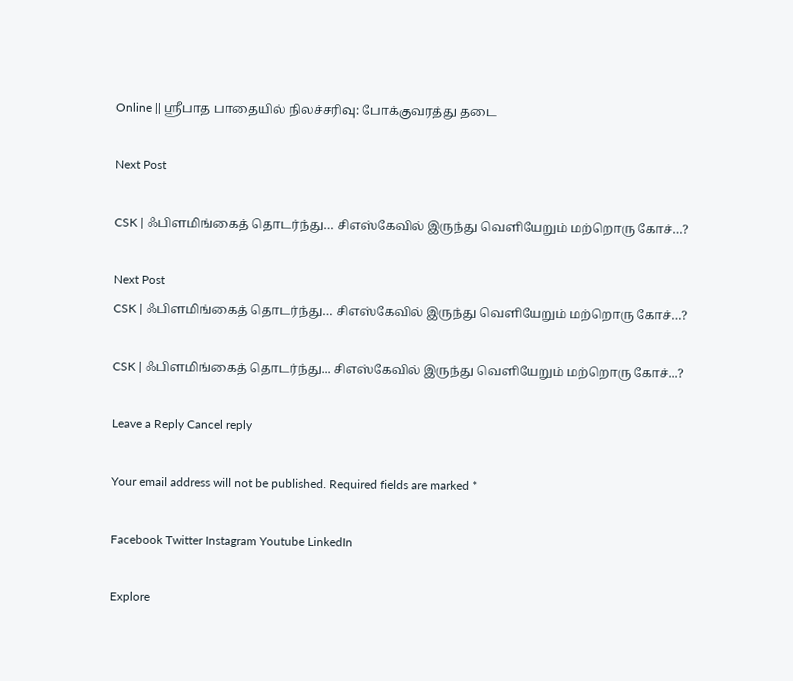Online || ஸ்ரீபாத பாதையில் நிலச்சரிவு: போக்குவரத்து தடை

Next Post

CSK | ஃபிளமிங்கைத் தொடர்ந்து… சிஎஸ்கேவில் இருந்து வெளியேறும் மற்றொரு கோச்…?

Next Post
CSK | ஃபிளமிங்கைத் தொடர்ந்து… சிஎஸ்கேவில் இருந்து வெளியேறும் மற்றொரு கோச்…?

CSK | ஃபிளமிங்கைத் தொடர்ந்து... சிஎஸ்கேவில் இருந்து வெளியேறும் மற்றொரு கோச்...?

Leave a Reply Cancel reply

Your email address will not be published. Required fields are marked *

Facebook Twitter Instagram Youtube LinkedIn

Explore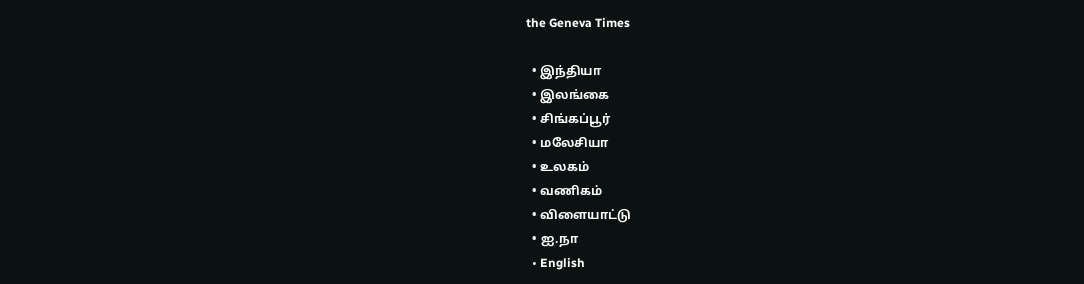the Geneva Times

  • இந்தியா
  • இலங்கை
  • சிங்கப்பூர்
  • மலேசியா
  • உலகம்
  • வணிகம்
  • விளையாட்டு
  • ஐ.நா
  • English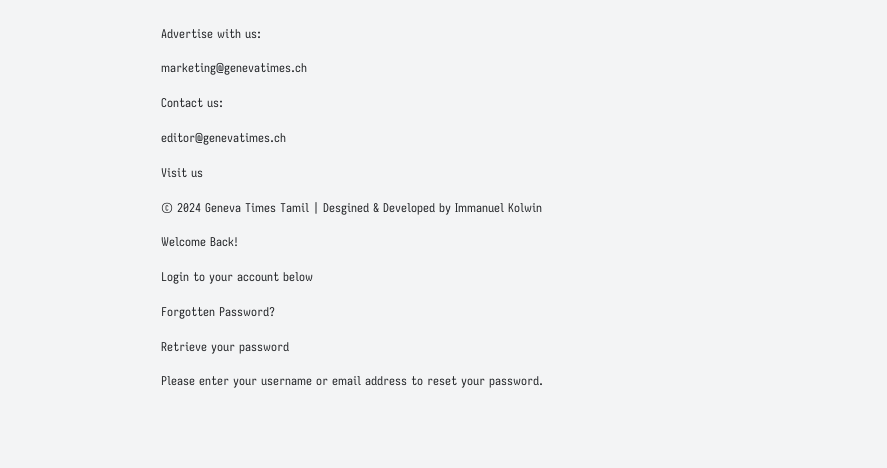Advertise with us:

marketing@genevatimes.ch

Contact us:

editor@genevatimes.ch

Visit us

© 2024 Geneva Times Tamil | Desgined & Developed by Immanuel Kolwin

Welcome Back!

Login to your account below

Forgotten Password?

Retrieve your password

Please enter your username or email address to reset your password.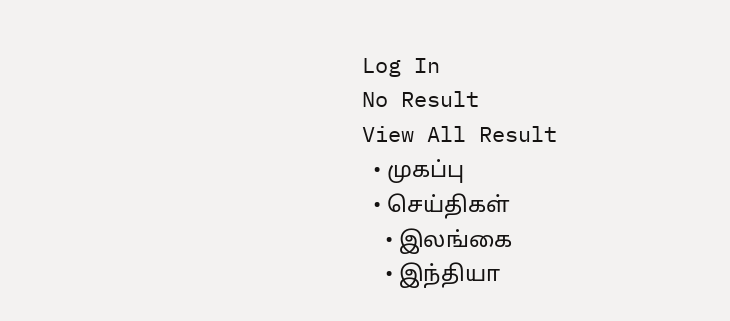Log In
No Result
View All Result
  • முகப்பு
  • செய்திகள்
    • இலங்கை
    • இந்தியா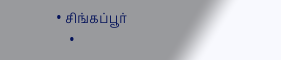• சிங்கப்பூர்
    •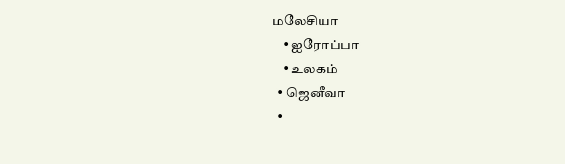மலேசியா
    • ஐரோப்பா
    • உலகம்
  • ஜெனீவா
  •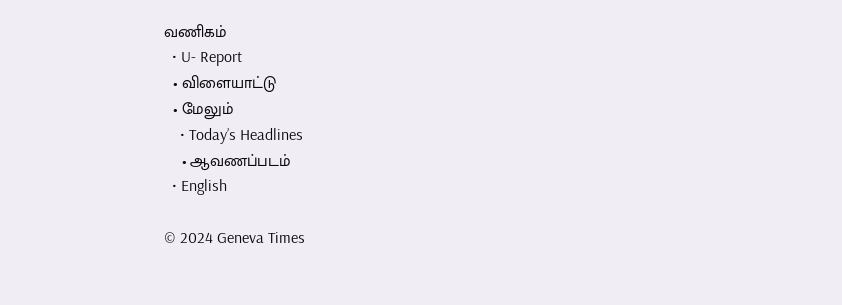வணிகம்
  • U- Report
  • விளையாட்டு
  • மேலும்
    • Today’s Headlines
    • ஆவணப்படம்
  • English

© 2024 Geneva Times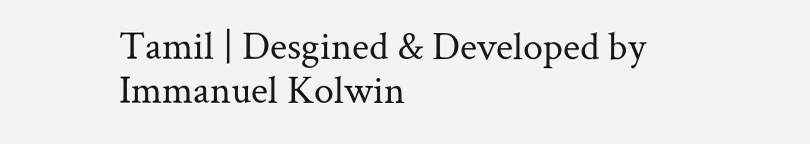Tamil | Desgined & Developed by Immanuel Kolwin